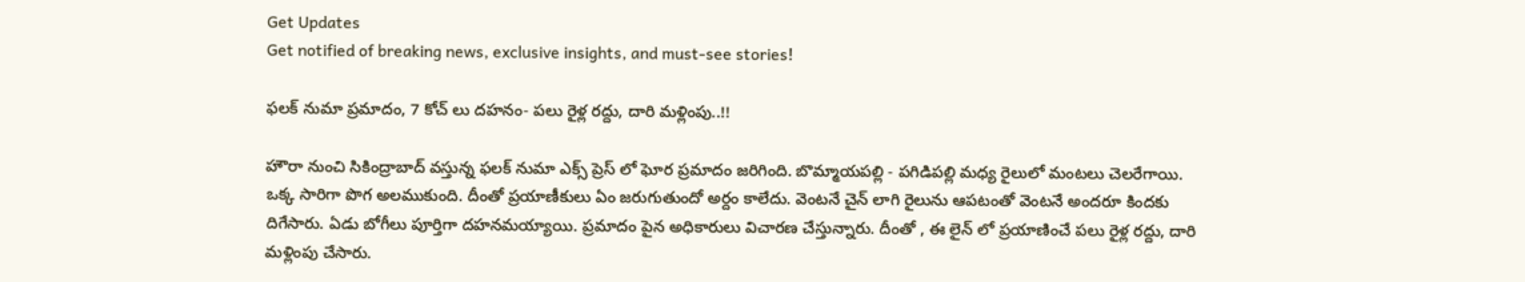Get Updates
Get notified of breaking news, exclusive insights, and must-see stories!

ఫలక్ నుమా ప్రమాదం, 7 కోచ్ లు దహనం- పలు రైళ్ల రద్దు, దారి మళ్లింపు..!!

హౌరా నుంచి సికింద్రాబాద్ వస్తున్న ఫలక్ నుమా ఎక్స్ ప్రెస్ లో ఘోర ప్రమాదం జరిగింది. బొమ్మాయపల్లి - పగిడిపల్లి మధ్య రైలులో మంటలు చెలరేగాయి. ఒక్క సారిగా పొగ అలముకుంది. దీంతో ప్రయాణీకులు ఏం జరుగుతుందో అర్దం కాలేదు. వెంటనే చైన్ లాగి రైలును ఆపటంతో వెంటనే అందరూ కిందకు దిగేసారు. ఏడు బోగీలు పూర్తిగా దహనమయ్యాయి. ప్రమాదం పైన అధికారులు విచారణ చేస్తున్నారు. దీంతో , ఈ లైన్ లో ప్రయాణించే పలు రైళ్ల రద్దు, దారి మళ్లింపు చేసారు.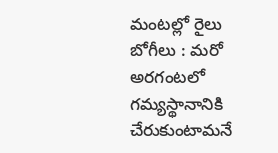మంటల్లో రైలు బోగీలు : మరో అరగంటలో గమ్యస్థానానికి చేరుకుంటామనే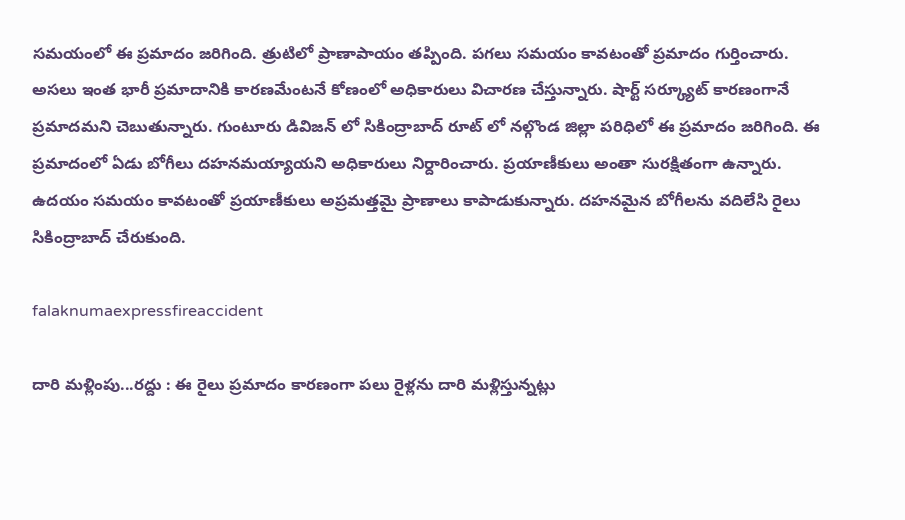సమయంలో ఈ ప్రమాదం జరిగింది. త్రుటిలో ప్రాణాపాయం తప్పింది. పగలు సమయం కావటంతో ప్రమాదం గుర్తించారు. అసలు ఇంత భారీ ప్రమాదానికి కారణమేంటనే కోణంలో అధికారులు విచారణ చేస్తున్నారు. షార్ట్ సర్క్యూట్ కారణంగానే ప్రమాదమని చెబుతున్నారు. గుంటూరు డివిజన్ లో సికింద్రాబాద్ రూట్ లో నల్గొండ జిల్లా పరిధిలో ఈ ప్రమాదం జరిగింది. ఈ ప్రమాదంలో ఏడు బోగీలు దహనమయ్యాయని అధికారులు నిర్దారించారు. ప్రయాణీకులు అంతా సురక్షితంగా ఉన్నారు. ఉదయం సమయం కావటంతో ప్రయాణీకులు అప్రమత్తమై ప్రాణాలు కాపాడుకున్నారు. దహనమైన బోగీలను వదిలేసి రైలు సికింద్రాబాద్ చేరుకుంది.

falaknumaexpressfireaccident

దారి మళ్లింపు...రద్దు : ఈ రైలు ప్రమాదం కారణంగా పలు రైళ్లను దారి మళ్లిస్తున్నట్లు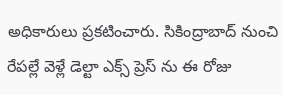అధికారులు ప్రకటించారు. సికింద్రాబాద్ నుంచి రేపల్లే వెళ్లే డెల్టా ఎక్స్ ప్రెస్ ను ఈ రోజు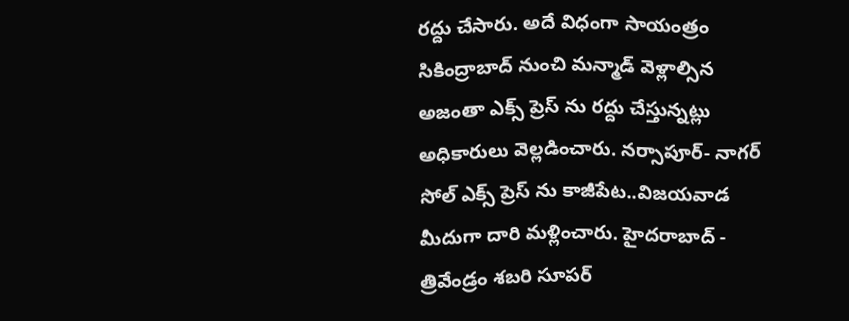రద్దు చేసారు. అదే విధంగా సాయంత్రం సికింద్రాబాద్ నుంచి మన్మాడ్ వెళ్లాల్సిన అజంతా ఎక్స్ ప్రెస్ ను రద్దు చేస్తున్నట్లు అధికారులు వెల్లడించారు. నర్సాపూర్- నాగర్ సోల్ ఎక్స్ ప్రెస్ ను కాజీపేట..విజయవాడ మీదుగా దారి మళ్లించారు. హైదరాబాద్ - త్రివేండ్రం శబరి సూపర్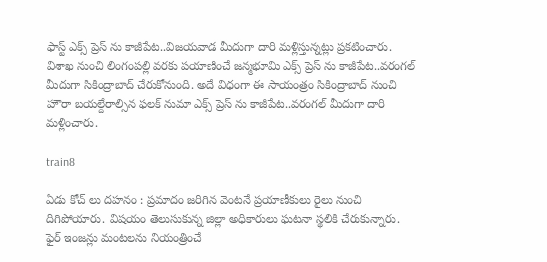ఫాస్ట్ ఎక్స్ ప్రెస్ ను కాజీపేట..విజయవాడ మీదుగా దారి మళ్లిస్తున్నట్లు ప్రకటించారు. విశాఖ నుంచి లింగంపల్లి వరకు పయాణించే జన్మభూమి ఎక్స్ ప్రెస్ ను కాజీపేట..వరంగల్ మీదుగా సికింద్రాబాద్ చేరుకోనుంది. అదే విధంగా ఈ సాయంత్రం సికింద్రాబాద్ నుంచి హౌరా బయల్దేరాల్సిన ఫలక్ నుమా ఎక్స్ ప్రెస్ ను కాజీపేట..వరంగల్ మీదుగా దారి మళ్లించారు.

train8

ఏడు కోచ్ లు దహనం : ప్రమాదం జరిగిన వెంటనే ప్రయాణీకులు రైలు నుంచి దిగిపోయారు. విషయం తెలుసుకున్న జిల్లా అధికారులు ఘటనా స్థలికి చేరుకున్నారు. ఫైర్ ఇంజన్లు మంటలను నియంత్రించే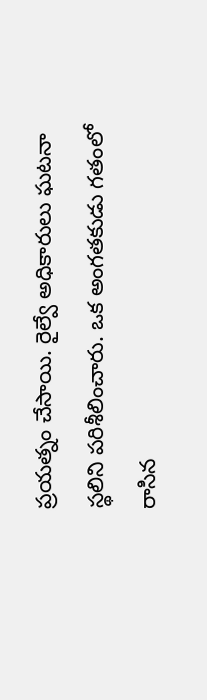ప్రయత్నం చేసాయి. రైల్వే అధికారులు ఘటనా స్థలిని పరిశీలించారు. ఒక అంగతకుడు గతంలో రాసిన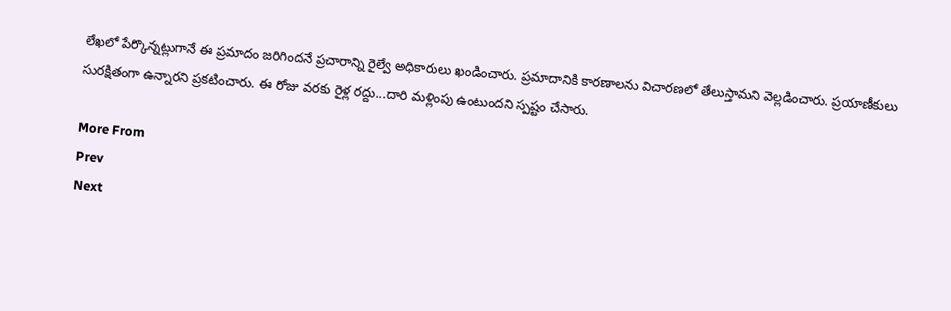లేఖలో పేర్కొన్నట్లుగానే ఈ ప్రమాదం జరిగిందనే ప్రచారాన్ని రైల్వే అధికారులు ఖండించారు. ప్రమాదానికి కారణాలను విచారణలో తేలుస్తామని వెల్లడించారు. ప్రయాణీకులు సురక్షితంగా ఉన్నారని ప్రకటించారు. ఈ రోజు వరకు రైళ్ల రద్దు...దారి మళ్లింపు ఉంటుందని స్పష్టం చేసారు.

More From
Prev
Next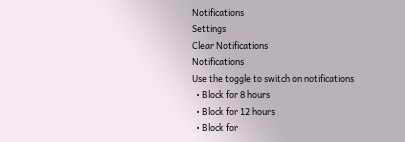Notifications
Settings
Clear Notifications
Notifications
Use the toggle to switch on notifications
  • Block for 8 hours
  • Block for 12 hours
  • Block for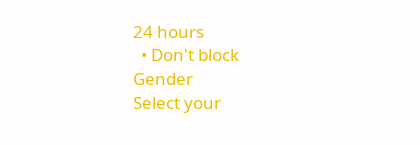24 hours
  • Don't block
Gender
Select your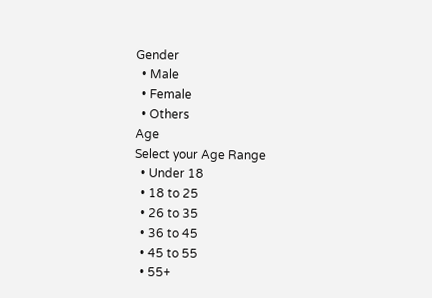Gender
  • Male
  • Female
  • Others
Age
Select your Age Range
  • Under 18
  • 18 to 25
  • 26 to 35
  • 36 to 45
  • 45 to 55
  • 55+